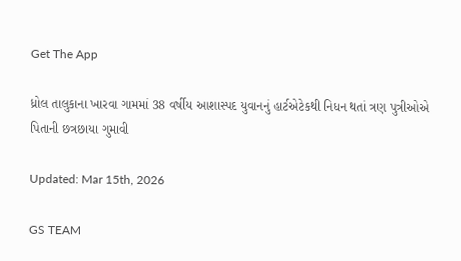Get The App

ધ્રોલ તાલુકાના ખારવા ગામમાં 38 વર્ષીય આશાસ્પદ યુવાનનું હાર્ટએટેકથી નિધન થતાં ત્રણ પુત્રીઓએ પિતાની છત્રછાયા ગુમાવી

Updated: Mar 15th, 2026

GS TEAM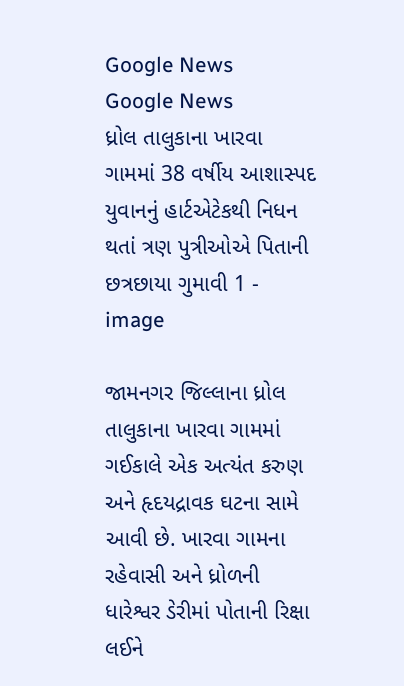Google News
Google News
ધ્રોલ તાલુકાના ખારવા ગામમાં 38 વર્ષીય આશાસ્પદ યુવાનનું હાર્ટએટેકથી નિધન થતાં ત્રણ પુત્રીઓએ પિતાની છત્રછાયા ગુમાવી 1 - image

જામનગર જિલ્લાના ધ્રોલ તાલુકાના ખારવા ગામમાં ગઈકાલે એક અત્યંત કરુણ અને હૃદયદ્રાવક ઘટના સામે આવી છે. ખારવા ગામના રહેવાસી અને ધ્રોળની ધારેશ્વર ડેરીમાં પોતાની રિક્ષા લઈને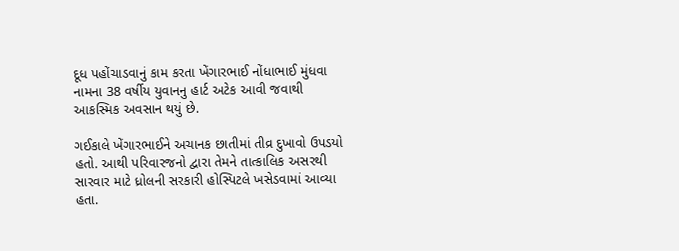દૂધ પહોંચાડવાનું કામ કરતા ખેંગારભાઈ નોંધાભાઈ મુંધવા નામના 38 વર્ષીય યુવાનનુ હાર્ટ અટેક આવી જવાથી આકસ્મિક અવસાન થયું છે.

ગઈકાલે ખેંગારભાઈને અચાનક છાતીમાં તીવ્ર દુખાવો ઉપડયો હતો. આથી પરિવારજનો દ્વારા તેમને તાત્કાલિક અસરથી સારવાર માટે ધ્રોલની સરકારી હોસ્પિટલે ખસેડવામાં આવ્યા હતા.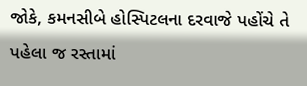જોકે, કમનસીબે હોસ્પિટલના દરવાજે પહોંચે તે પહેલા જ રસ્તામાં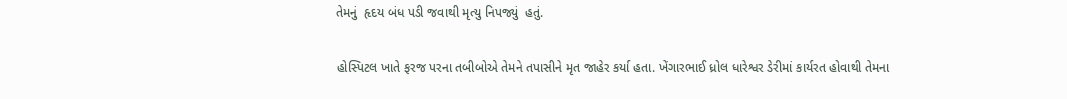તેમનું  હૃદય બંધ પડી જવાથી મૃત્યુ નિપજ્યું  હતું.

હોસ્પિટલ ખાતે ફરજ પરના તબીબોએ તેમને તપાસીને મૃત જાહેર કર્યા હતા. ખેંગારભાઈ ધ્રોલ ધારેશ્વર ડેરીમાં કાર્યરત હોવાથી તેમના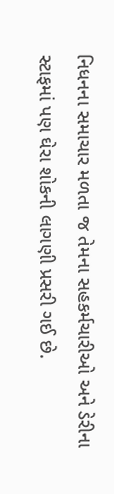નિધનના સમાચાર મળતા જ તેમના સહકર્મચારીઓ અને ડેરીના સ્ટાફમાં પણ ઘેરા શોકની લાગણી પ્રસરી ગઈ છે.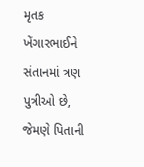મૃતક ખેંગારભાઈને સંતાનમાં ત્રણ પુત્રીઓ છે, જેમણે પિતાની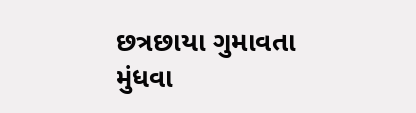છત્રછાયા ગુમાવતા મુંધવા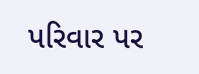પરિવાર પર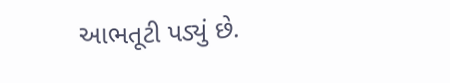આભતૂટી પડ્યું છે.